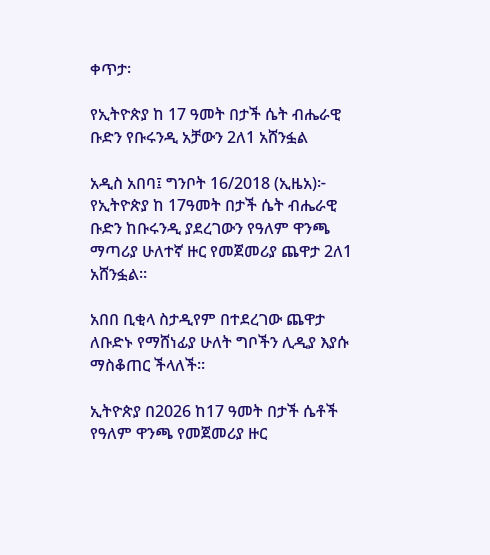ቀጥታ፡

የኢትዮጵያ ከ 17 ዓመት በታች ሴት ብሔራዊ ቡድን የቡሩንዲ አቻውን 2ለ1 አሸንፏል

አዲስ አበባ፤ ግንቦት 16/2018 (ኢዜአ)፦ የኢትዮጵያ ከ 17ዓመት በታች ሴት ብሔራዊ ቡድን ከቡሩንዲ ያደረገውን የዓለም ዋንጫ ማጣሪያ ሁለተኛ ዙር የመጀመሪያ ጨዋታ 2ለ1 አሸንፏል።

አበበ ቢቂላ ስታዲየም በተደረገው ጨዋታ ለቡድኑ የማሸነፊያ ሁለት ግቦችን ሊዲያ እያሱ ማስቆጠር ችላለች።

ኢትዮጵያ በ2026 ከ17 ዓመት በታች ሴቶች የዓለም ዋንጫ የመጀመሪያ ዙር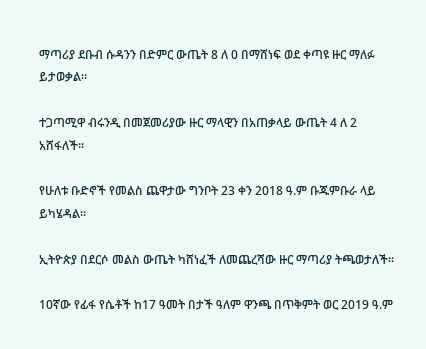ማጣሪያ ደቡብ ሱዳንን በድምር ውጤት 8 ለ 0 በማሸነፍ ወደ ቀጣዩ ዙር ማለፉ ይታወቃል።

ተጋጣሚዋ ብሩንዲ በመጀመሪያው ዙር ማላዊን በአጠቃላይ ውጤት 4 ለ 2 አሸፋለች።

የሁለቱ ቡድኖች የመልስ ጨዋታው ግንቦት 23 ቀን 2018 ዓ.ም ቡጁምቡራ ላይ ይካሄዳል።

ኢትዮጵያ በደርሶ መልስ ውጤት ካሸነፈች ለመጨረሻው ዙር ማጣሪያ ትጫወታለች።

10ኛው የፊፋ የሴቶች ከ17 ዓመት በታች ዓለም ዋንጫ በጥቅምት ወር 2019 ዓ.ም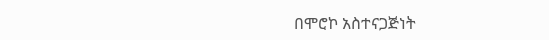በሞሮኮ አስተናጋጅነት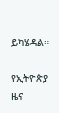ይካሄዳል።

የኢትዮጵያ ዜና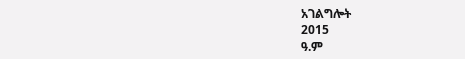አገልግሎት
2015
ዓ.ም